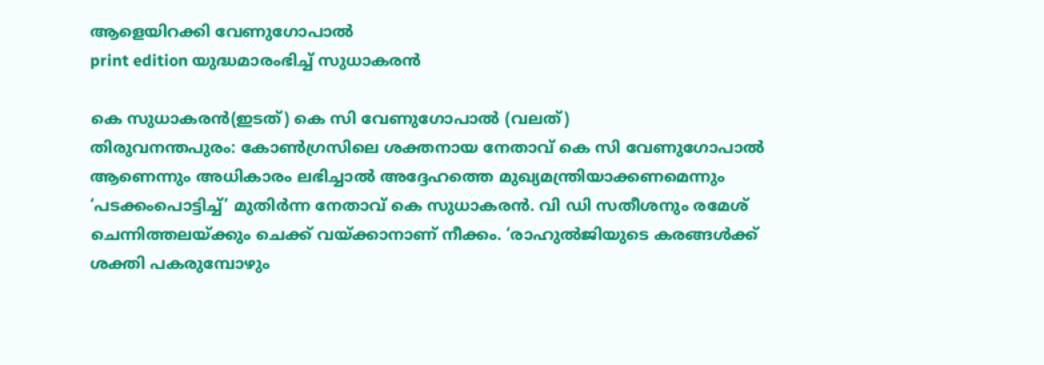ആളെയിറക്കി വേണുഗോപാൽ
print edition യുദ്ധമാരംഭിച്ച് സുധാകരൻ

കെ സുധാകരൻ(ഇടത്) കെ സി വേണുഗോപാൽ (വലത്)
തിരുവനന്തപുരം: കോൺഗ്രസിലെ ശക്തനായ നേതാവ് കെ സി വേണുഗോപാൽ ആണെന്നും അധികാരം ലഭിച്ചാൽ അദ്ദേഹത്തെ മുഖ്യമന്ത്രിയാക്കണമെന്നും ‘പടക്കംപൊട്ടിച്ച്’ മുതിർന്ന നേതാവ് കെ സുധാകരൻ. വി ഡി സതീശനും രമേശ് ചെന്നിത്തലയ്ക്കും ചെക്ക് വയ്ക്കാനാണ് നീക്കം. ‘രാഹുൽജിയുടെ കരങ്ങൾക്ക് ശക്തി പകരുമ്പോഴും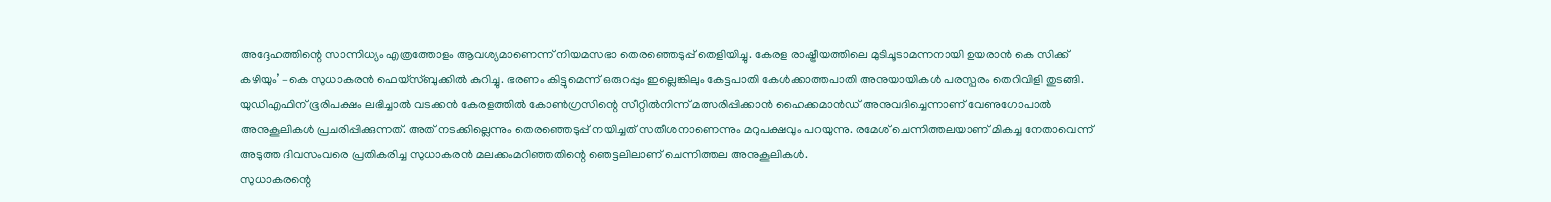അദ്ദേഹത്തിന്റെ സാന്നിധ്യം എത്രത്തോളം ആവശ്യമാണെന്ന് നിയമസഭാ തെരഞ്ഞെടുപ്പ് തെളിയിച്ചു. കേരള രാഷ്ട്രീയത്തിലെ മുടിചൂടാമന്നനായി ഉയരാൻ കെ സിക്ക് കഴിയും’ –കെ സുധാകരൻ ഫെയ്സ്ബുക്കിൽ കുറിച്ചു. ഭരണം കിട്ടുമെന്ന് ഒരുറപ്പും ഇല്ലെങ്കിലും കേട്ടപാതി കേൾക്കാത്തപാതി അനുയായികൾ പരസ്പരം തെറിവിളി തുടങ്ങി.
യുഡിഎഫിന് ഭൂരിപക്ഷം ലഭിച്ചാൽ വടക്കൻ കേരളത്തിൽ കോൺഗ്രസിന്റെ സീറ്റിൽനിന്ന് മത്സരിപ്പിക്കാൻ ഹൈക്കമാൻഡ് അനുവദിച്ചെന്നാണ് വേണുഗോപാൽ അനുകൂലികൾ പ്രചരിപ്പിക്കുന്നത്. അത് നടക്കില്ലെന്നും തെരഞ്ഞെടുപ്പ് നയിച്ചത് സതീശനാണെന്നും മറുപക്ഷവും പറയുന്നു. രമേശ് ചെന്നിത്തലയാണ് മികച്ച നേതാവെന്ന് അടുത്ത ദിവസംവരെ പ്രതികരിച്ച സുധാകരൻ മലക്കംമറിഞ്ഞതിന്റെ ഞെട്ടലിലാണ് ചെന്നിത്തല അനുകൂലികൾ.
സുധാകരന്റെ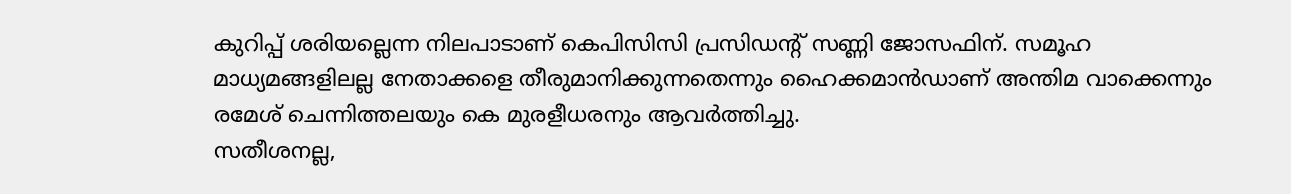കുറിപ്പ് ശരിയല്ലെന്ന നിലപാടാണ് കെപിസിസി പ്രസിഡന്റ് സണ്ണി ജോസഫിന്. സമൂഹ മാധ്യമങ്ങളിലല്ല നേതാക്കളെ തീരുമാനിക്കുന്നതെന്നും ഹൈക്കമാൻഡാണ് അന്തിമ വാക്കെന്നും രമേശ് ചെന്നിത്തലയും കെ മുരളീധരനും ആവർത്തിച്ചു.
സതീശനല്ല,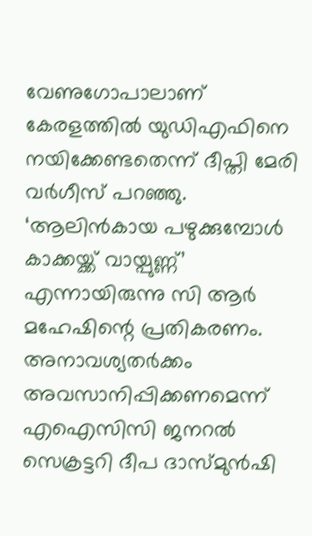വേണുഗോപാലാണ് കേരളത്തിൽ യുഡിഎഫിനെ നയിക്കേണ്ടതെന്ന് ദീപ്തി മേരി വർഗീസ് പറഞ്ഞു. ‘ആലിൻകായ പഴുക്കുമ്പോൾ കാക്കയ്ക്ക് വായ്പുണ്ണ്’ എന്നായിരുന്നു സി ആർ മഹേഷിന്റെ പ്രതികരണം. അനാവശ്യതർക്കം അവസാനിപ്പിക്കണമെന്ന് എഐസിസി ജനറൽ സെക്രട്ടറി ദീപ ദാസ്മുൻഷി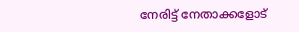നേരിട്ട് നേതാക്കളോട്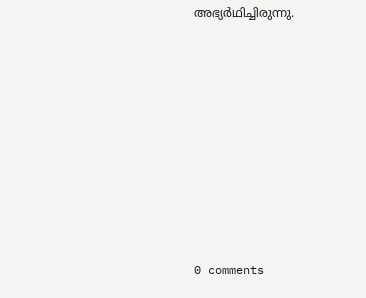അഭ്യർഥിച്ചിരുന്നു.










0 comments